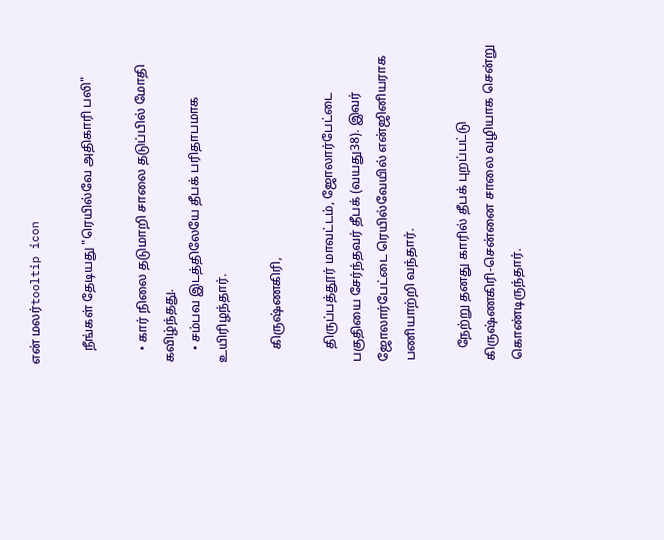என் மலர்tooltip icon

    நீங்கள் தேடியது "ரெயில்வே அதிகாரி பலி"

    • கார் நிலை தடுமாறி சாலை தடுப்பில் மோதி கவிழ்ந்தது.
    • சம்பவ இடத்திலேயே தீபக் பரிதாபமாக உயிரிழந்தார்.

    கிருஷ்ணகிரி,

    திருப்பத்தூர் மாவட்டம், ஜோலார்பேட்டை பகுதியை சேர்ந்தவர் தீபக் (வயது38). இவர் ஜோலார்பேட்டை ரெயில்வேயில் என்ஜினியராக பணியாற்றி வந்தார்.

    நேற்று தனது காரில் தீபக் புறப்பட்டு கிருஷ்ணகிரி-சென்னை சாலை வழியாக சென்று கொண்டிருந்தார்.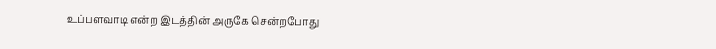உப்பளவாடி என்ற இடத்தின் அருகே சென்றபோது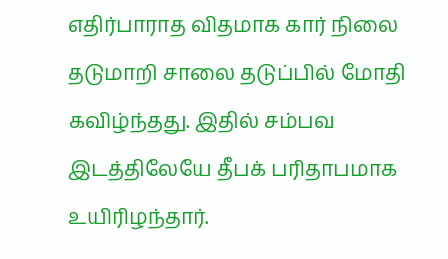எதிர்பாராத விதமாக கார் நிலை தடுமாறி சாலை தடுப்பில் மோதி கவிழ்ந்தது. இதில் சம்பவ இடத்திலேயே தீபக் பரிதாபமாக உயிரிழந்தார்.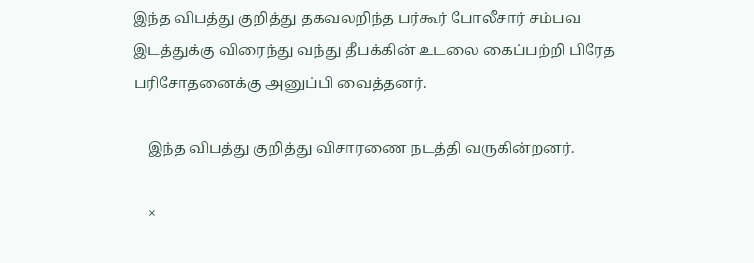இந்த விபத்து குறித்து தகவலறிந்த பர்கூர் போலீசார் சம்பவ இடத்துக்கு விரைந்து வந்து தீபக்கின் உடலை கைப்பற்றி பிரேத பரிசோதனைக்கு அனுப்பி வைத்தனர்.

    இந்த விபத்து குறித்து விசாரணை நடத்தி வருகின்றனர்.

    ×